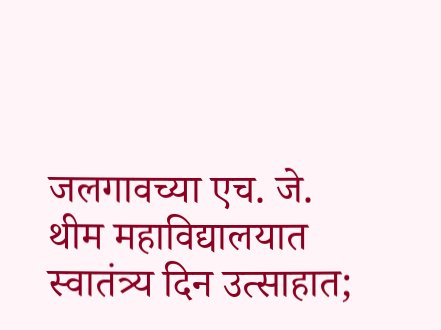जलगावच्या एच. जे. थीम महाविद्यालयात स्वातंत्र्य दिन उत्साहात;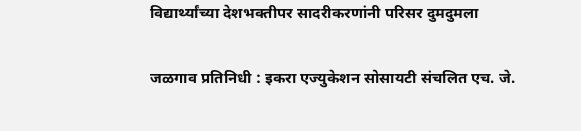विद्यार्थ्यांच्या देशभक्तीपर सादरीकरणांनी परिसर दुमदुमला

जळगाव प्रतिनिधी : इकरा एज्युकेशन सोसायटी संचलित एच. जे.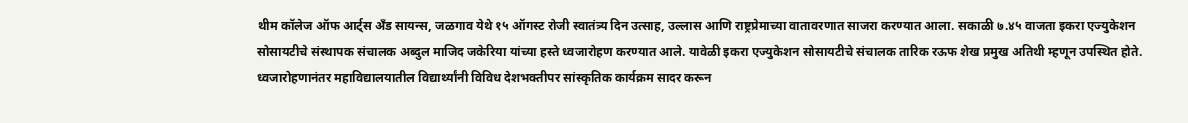थीम कॉलेज ऑफ आर्ट्स अँड सायन्स, जळगाव येथे १५ ऑगस्ट रोजी स्वातंत्र्य दिन उत्साह, उल्लास आणि राष्ट्रप्रेमाच्या वातावरणात साजरा करण्यात आला. सकाळी ७.४५ वाजता इकरा एज्युकेशन सोसायटीचे संस्थापक संचालक अब्दुल माजिद जकेरिया यांच्या हस्ते ध्वजारोहण करण्यात आले. यावेळी इकरा एज्युकेशन सोसायटीचे संचालक तारिक रऊफ शेख प्रमुख अतिथी म्हणून उपस्थित होते.
ध्वजारोहणानंतर महाविद्यालयातील विद्यार्थ्यांनी विविध देशभक्तीपर सांस्कृतिक कार्यक्रम सादर करून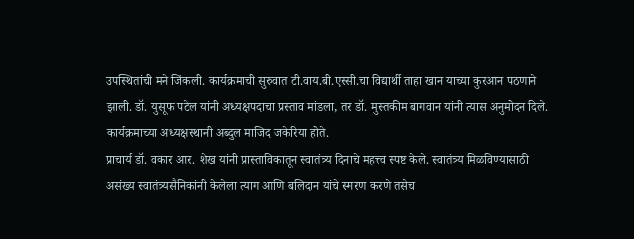उपस्थितांची मने जिंकली. कार्यक्रमाची सुरुवात टी.वाय.बी.एस्सी.चा विद्यार्थी ताहा खान याच्या कुरआन पठणाने झाली. डॉ. युसूफ पटेल यांनी अध्यक्षपदाचा प्रस्ताव मांडला, तर डॉ. मुस्तकीम बागवान यांनी त्यास अनुमोदन दिले. कार्यक्रमाच्या अध्यक्षस्थानी अब्दुल माजिद जकेरिया होते.
प्राचार्य डॉ. वकार आर. शेख यांनी प्रास्ताविकातून स्वातंत्र्य दिनाचे महत्त्व स्पष्ट केले. स्वातंत्र्य मिळविण्यासाठी असंख्य स्वातंत्र्यसैनिकांनी केलेला त्याग आणि बलिदान यांचे स्मरण करणे तसेच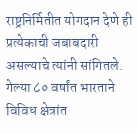राष्ट्रनिर्मितीत योगदान देणे ही प्रत्येकाची जबाबदारी असल्याचे त्यांनी सांगितले. गेल्या ८० वर्षांत भारताने विविध क्षेत्रांत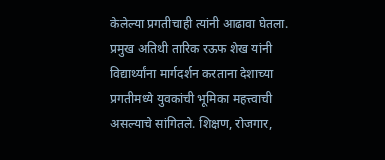केलेल्या प्रगतीचाही त्यांनी आढावा घेतला.
प्रमुख अतिथी तारिक रऊफ शेख यांनी विद्यार्थ्यांना मार्गदर्शन करताना देशाच्या प्रगतीमध्ये युवकांची भूमिका महत्त्वाची असल्याचे सांगितले. शिक्षण, रोजगार,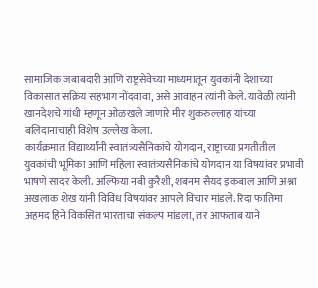सामाजिक जबाबदारी आणि राष्ट्रसेवेच्या माध्यमातून युवकांनी देशाच्या विकासात सक्रिय सहभाग नोंदवावा, असे आवाहन त्यांनी केले. यावेळी त्यांनी खानदेशचे गांधी म्हणून ओळखले जाणारे मीर शुकरुल्लाह यांच्या बलिदानाचाही विशेष उल्लेख केला.
कार्यक्रमात विद्यार्थ्यांनी स्वातंत्र्यसैनिकांचे योगदान, राष्ट्राच्या प्रगतीतील युवकांची भूमिका आणि महिला स्वातंत्र्यसैनिकांचे योगदान या विषयांवर प्रभावी भाषणे सादर केली. अल्फिया नबी कुरैशी, शबनम सैयद इकबाल आणि अश्ना अखलाक शेख यांनी विविध विषयांवर आपले विचार मांडले. रिदा फातिमा अहमद हिने विकसित भारताचा संकल्प मांडला, तर आफताब याने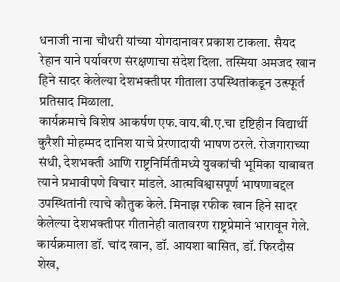धनाजी नाना चौधरी यांच्या योगदानावर प्रकाश टाकला. सैयद रेहान याने पर्यावरण संरक्षणाचा संदेश दिला. तस्मिया अमजद खान हिने सादर केलेल्या देशभक्तीपर गीताला उपस्थितांकडून उत्स्फूर्त प्रतिसाद मिळाला.
कार्यक्रमाचे विशेष आकर्षण एफ.वाय.बी.ए.चा दृष्टिहीन विद्यार्थी कुरैशी मोहम्मद दानिश याचे प्रेरणादायी भाषण ठरले. रोजगाराच्या संधी, देशभक्ती आणि राष्ट्रनिर्मितीमध्ये युवकांची भूमिका याबाबत त्याने प्रभावीपणे विचार मांडले. आत्मविश्वासपूर्ण भाषणाबद्दल उपस्थितांनी त्याचे कौतुक केले. मिनाझ रफीक खान हिने सादर केलेल्या देशभक्तीपर गीतानेही वातावरण राष्ट्रप्रेमाने भारावून गेले.
कार्यक्रमाला डॉ. चांद खान, डॉ. आयशा बासित, डॉ. फिरदौस शेख,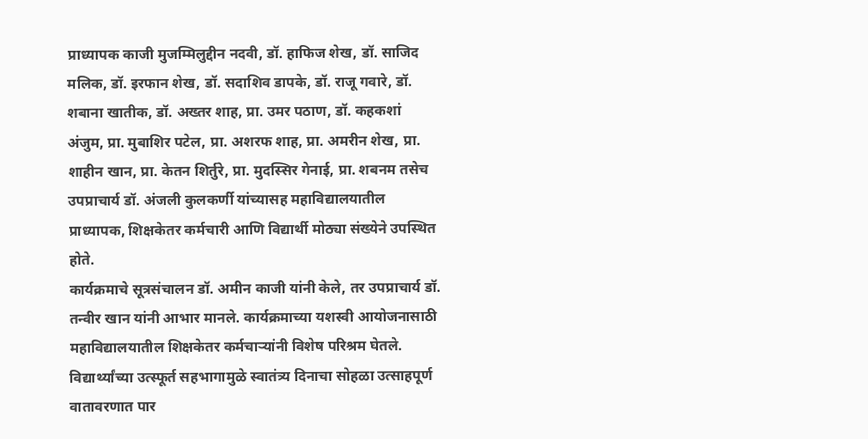प्राध्यापक काजी मुजम्मिलुद्दीन नदवी, डॉ. हाफिज शेख, डॉ. साजिद मलिक, डॉ. इरफान शेख, डॉ. सदाशिव डापके, डॉ. राजू गवारे, डॉ. शबाना खातीक, डॉ. अख्तर शाह, प्रा. उमर पठाण, डॉ. कहकशां अंजुम, प्रा. मुबाशिर पटेल, प्रा. अशरफ शाह, प्रा. अमरीन शेख, प्रा. शाहीन खान, प्रा. केतन शिर्तुरे, प्रा. मुदस्सिर गेनाई, प्रा. शबनम तसेच उपप्राचार्य डॉ. अंजली कुलकर्णी यांच्यासह महाविद्यालयातील प्राध्यापक, शिक्षकेतर कर्मचारी आणि विद्यार्थी मोठ्या संख्येने उपस्थित होते.
कार्यक्रमाचे सूत्रसंचालन डॉ. अमीन काजी यांनी केले, तर उपप्राचार्य डॉ. तन्वीर खान यांनी आभार मानले. कार्यक्रमाच्या यशस्वी आयोजनासाठी महाविद्यालयातील शिक्षकेतर कर्मचाऱ्यांनी विशेष परिश्रम घेतले. विद्यार्थ्यांच्या उत्स्फूर्त सहभागामुळे स्वातंत्र्य दिनाचा सोहळा उत्साहपूर्ण वातावरणात पार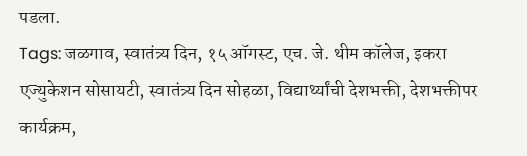पडला.
Tags: जळगाव, स्वातंत्र्य दिन, १५ ऑगस्ट, एच. जे. थीम कॉलेज, इकरा एज्युकेशन सोसायटी, स्वातंत्र्य दिन सोहळा, विद्यार्थ्यांची देशभक्ती, देशभक्तीपर कार्यक्रम,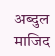अब्दुल माजिद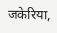जकेरिया,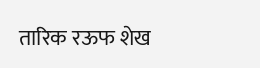तारिक रऊफ शेख